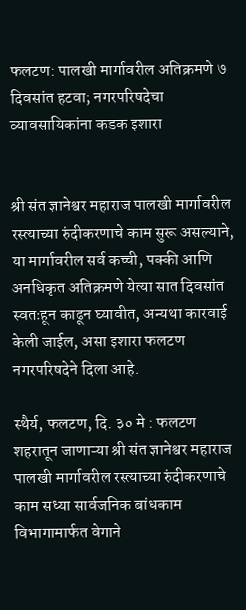फलटण: पालखी मार्गावरील अतिक्रमणे ७ दिवसांत हटवा; नगरपरिषदेचा व्यावसायिकांना कडक इशारा


श्री संत ज्ञानेश्वर महाराज पालखी मार्गावरील रस्त्याच्या रुंदीकरणाचे काम सुरू असल्याने, या मार्गावरील सर्व कच्ची, पक्की आणि अनधिकृत अतिक्रमणे येत्या सात दिवसांत स्वतःहून काढून घ्यावीत, अन्यथा कारवाई केली जाईल, असा इशारा फलटण नगरपरिषदेने दिला आहे.

स्थैर्य, फलटण, दि. ३० मे : फलटण शहरातून जाणाऱ्या श्री संत ज्ञानेश्वर महाराज पालखी मार्गावरील रस्त्याच्या रुंदीकरणाचे काम सध्या सार्वजनिक बांधकाम विभागामार्फत वेगाने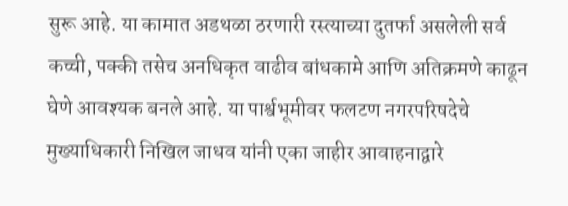सुरू आहे. या कामात अडथळा ठरणारी रस्त्याच्या दुतर्फा असलेली सर्व कच्ची, पक्की तसेच अनधिकृत वाढीव बांधकामे आणि अतिक्रमणे काढून घेणे आवश्यक बनले आहे. या पार्श्वभूमीवर फलटण नगरपरिषदेचे मुख्याधिकारी निखिल जाधव यांनी एका जाहीर आवाहनाद्वारे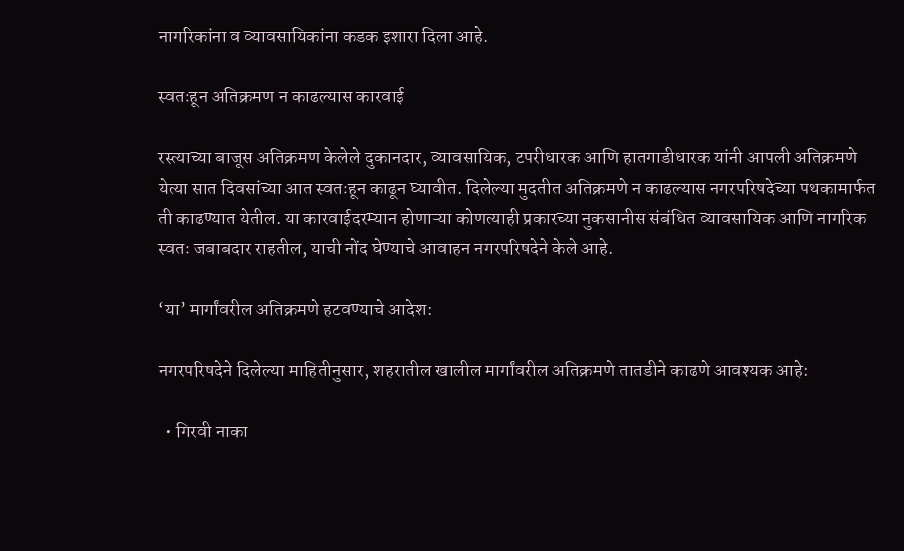नागरिकांना व व्यावसायिकांना कडक इशारा दिला आहे.

स्वतःहून अतिक्रमण न काढल्यास कारवाई

रस्त्याच्या बाजूस अतिक्रमण केलेले दुकानदार, व्यावसायिक, टपरीधारक आणि हातगाडीधारक यांनी आपली अतिक्रमणे येत्या सात दिवसांच्या आत स्वतःहून काढून घ्यावीत. दिलेल्या मुदतीत अतिक्रमणे न काढल्यास नगरपरिषदेच्या पथकामार्फत ती काढण्यात येतील. या कारवाईदरम्यान होणाऱ्या कोणत्याही प्रकारच्या नुकसानीस संबंधित व्यावसायिक आणि नागरिक स्वतः जबाबदार राहतील, याची नोंद घेण्याचे आवाहन नगरपरिषदेने केले आहे.

‘या’ मार्गांवरील अतिक्रमणे हटवण्याचे आदेश:

नगरपरिषदेने दिलेल्या माहितीनुसार, शहरातील खालील मार्गांवरील अतिक्रमणे तातडीने काढणे आवश्यक आहे:

  • गिरवी नाका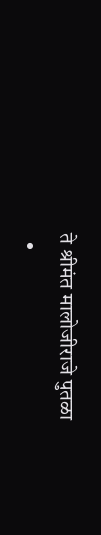ते श्रीमंत मालोजीराजे पुतळा
  •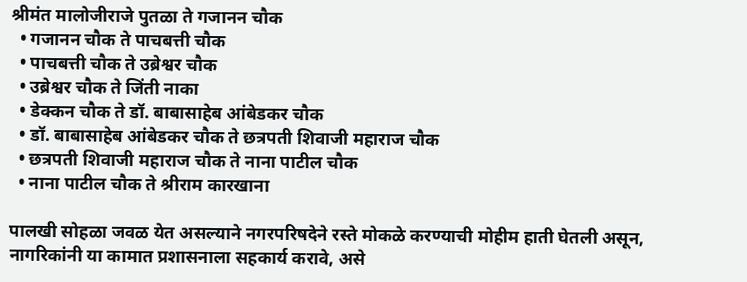श्रीमंत मालोजीराजे पुतळा ते गजानन चौक
  • गजानन चौक ते पाचबत्ती चौक
  • पाचबत्ती चौक ते उब्रेश्वर चौक
  • उब्रेश्वर चौक ते जिंती नाका
  • डेक्कन चौक ते डॉ. बाबासाहेब आंबेडकर चौक
  • डॉ. बाबासाहेब आंबेडकर चौक ते छत्रपती शिवाजी महाराज चौक
  • छत्रपती शिवाजी महाराज चौक ते नाना पाटील चौक
  • नाना पाटील चौक ते श्रीराम कारखाना

पालखी सोहळा जवळ येत असल्याने नगरपरिषदेने रस्ते मोकळे करण्याची मोहीम हाती घेतली असून, नागरिकांनी या कामात प्रशासनाला सहकार्य करावे, असे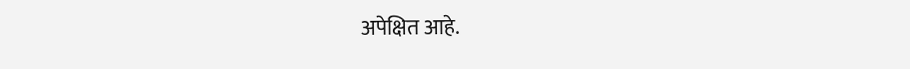अपेक्षित आहे.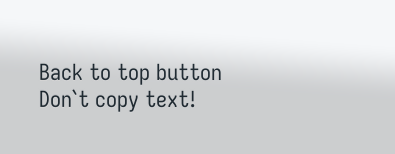Back to top button
Don`t copy text!